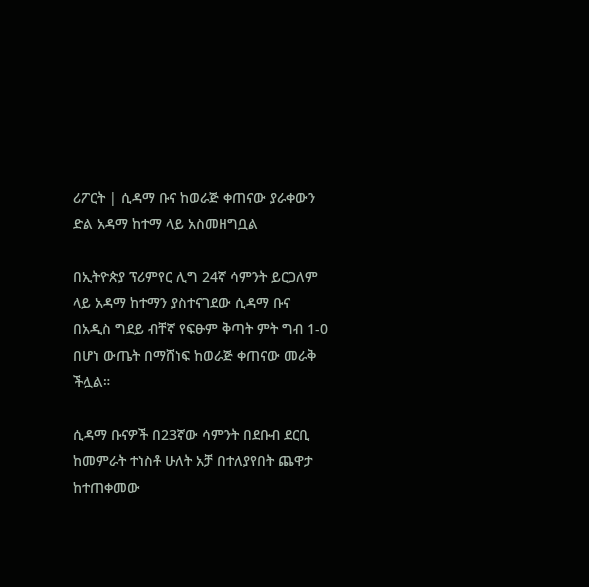ሪፖርት | ሲዳማ ቡና ከወራጅ ቀጠናው ያራቀውን ድል አዳማ ከተማ ላይ አስመዘግቧል

በኢትዮጵያ ፕሪምየር ሊግ 24ኛ ሳምንት ይርጋለም ላይ አዳማ ከተማን ያስተናገደው ሲዳማ ቡና በአዲስ ግደይ ብቸኛ የፍፁም ቅጣት ምት ግብ 1-0 በሆነ ውጤት በማሸነፍ ከወራጅ ቀጠናው መራቅ ችሏል።

ሲዳማ ቡናዎች በ23ኛው ሳምንት በደቡብ ደርቢ ከመምራት ተነስቶ ሁለት አቻ በተለያየበት ጨዋታ ከተጠቀመው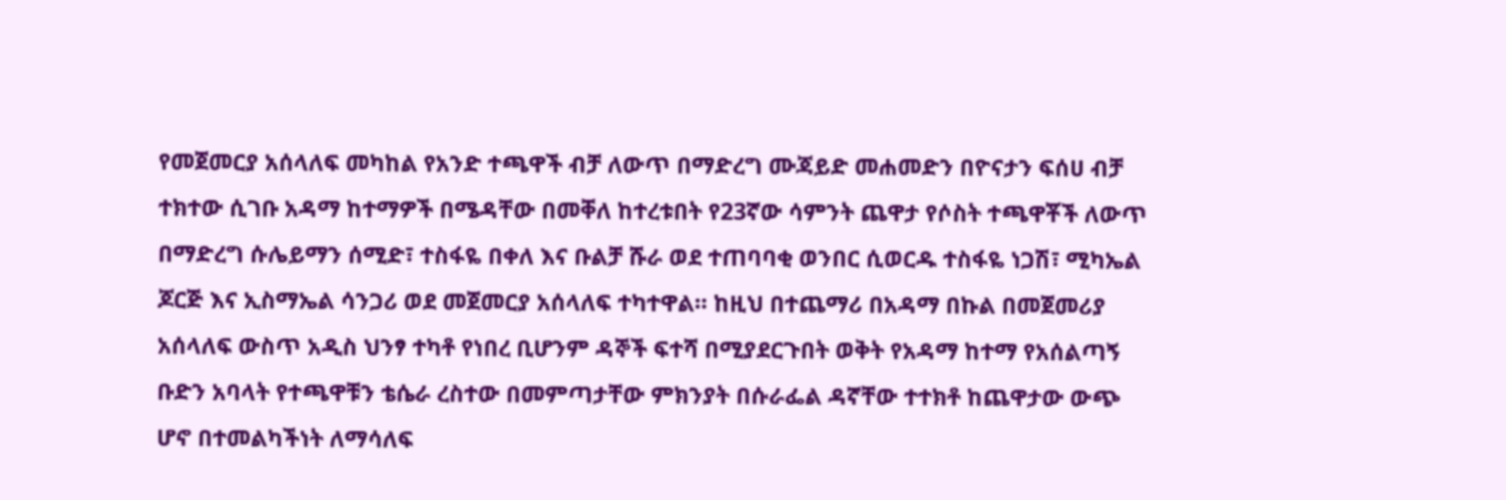የመጀመርያ አሰላለፍ መካከል የአንድ ተጫዋች ብቻ ለውጥ በማድረግ ሙጃይድ መሐመድን በዮናታን ፍሰሀ ብቻ ተክተው ሲገቡ አዳማ ከተማዎች በሜዳቸው በመቐለ ከተረቱበት የ23ኛው ሳምንት ጨዋታ የሶስት ተጫዋቾች ለውጥ በማድረግ ሱሌይማን ሰሚድ፣ ተስፋዬ በቀለ እና ቡልቻ ሹራ ወደ ተጠባባቂ ወንበር ሲወርዱ ተስፋዬ ነጋሽ፣ ሚካኤል ጆርጅ እና ኢስማኤል ሳንጋሪ ወደ መጀመርያ አሰላለፍ ተካተዋል። ከዚህ በተጨማሪ በአዳማ በኩል በመጀመሪያ አሰላለፍ ውስጥ አዲስ ህንፃ ተካቶ የነበረ ቢሆንም ዳኞች ፍተሻ በሚያደርጉበት ወቅት የአዳማ ከተማ የአሰልጣኝ ቡድን አባላት የተጫዋቹን ቴሴራ ረስተው በመምጣታቸው ምክንያት በሱራፌል ዳኛቸው ተተክቶ ከጨዋታው ውጭ ሆኖ በተመልካችነት ለማሳለፍ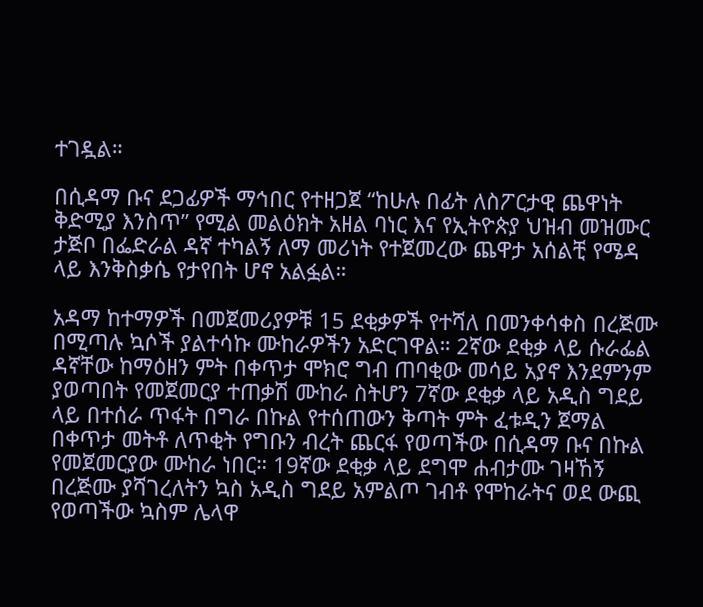ተገዷል።

በሲዳማ ቡና ደጋፊዎች ማኅበር የተዘጋጀ “ከሁሉ በፊት ለስፖርታዊ ጨዋነት ቅድሚያ እንስጥ” የሚል መልዕክት አዘል ባነር እና የኢትዮጵያ ህዝብ መዝሙር ታጅቦ በፌድራል ዳኛ ተካልኝ ለማ መሪነት የተጀመረው ጨዋታ አሰልቺ የሜዳ ላይ እንቅስቃሴ የታየበት ሆኖ አልፏል።

አዳማ ከተማዎች በመጀመሪያዎቹ 15 ደቂቃዎች የተሻለ በመንቀሳቀስ በረጅሙ በሚጣሉ ኳሶች ያልተሳኩ ሙከራዎችን አድርገዋል። 2ኛው ደቂቃ ላይ ሱራፌል ዳኛቸው ከማዕዘን ምት በቀጥታ ሞክሮ ግብ ጠባቂው መሳይ አያኖ እንደምንም ያወጣበት የመጀመርያ ተጠቃሽ ሙከራ ስትሆን 7ኛው ደቂቃ ላይ አዲስ ግደይ ላይ በተሰራ ጥፋት በግራ በኩል የተሰጠውን ቅጣት ምት ፈቱዲን ጀማል በቀጥታ መትቶ ለጥቂት የግቡን ብረት ጨርፋ የወጣችው በሲዳማ ቡና በኩል የመጀመርያው ሙከራ ነበር። 19ኛው ደቂቃ ላይ ደግሞ ሐብታሙ ገዛኸኝ በረጅሙ ያሻገረለትን ኳስ አዲስ ግደይ አምልጦ ገብቶ የሞከራትና ወደ ውጪ የወጣችው ኳስም ሌላዋ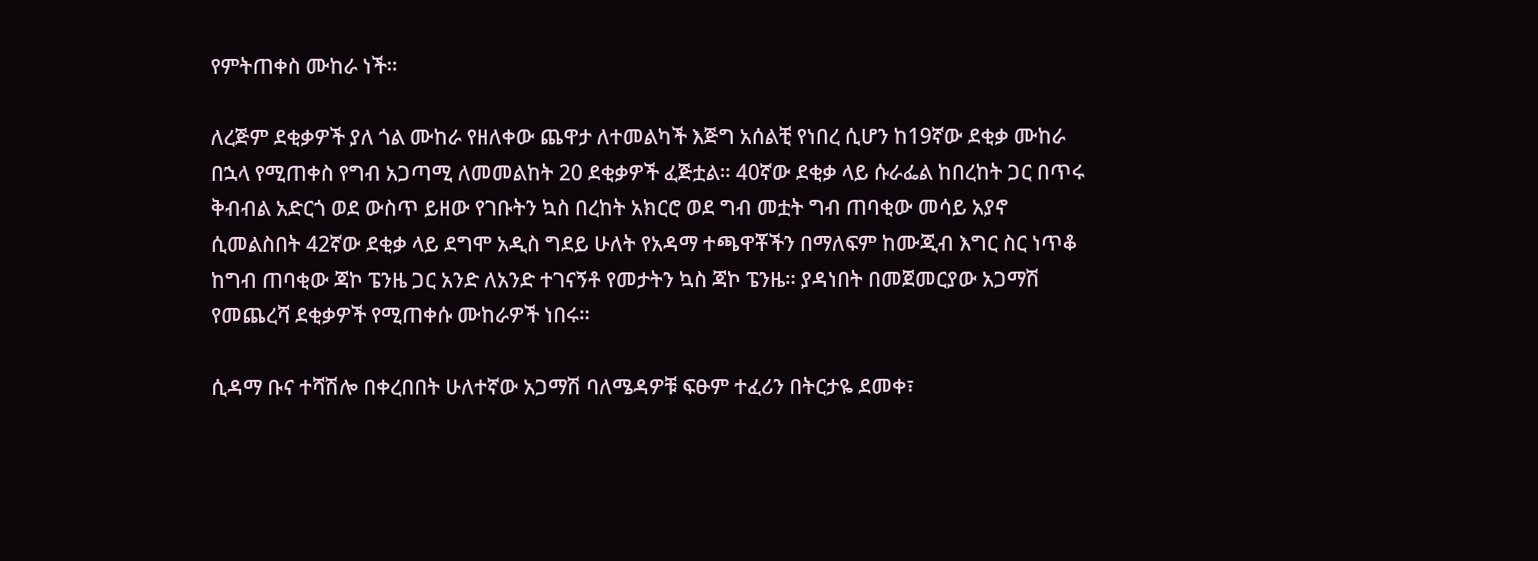የምትጠቀስ ሙከራ ነች።

ለረጅም ደቂቃዎች ያለ ጎል ሙከራ የዘለቀው ጨዋታ ለተመልካች እጅግ አሰልቺ የነበረ ሲሆን ከ19ኛው ደቂቃ ሙከራ በኋላ የሚጠቀስ የግብ አጋጣሚ ለመመልከት 20 ደቂቃዎች ፈጅቷል። 40ኛው ደቂቃ ላይ ሱራፌል ከበረከት ጋር በጥሩ ቅብብል አድርጎ ወደ ውስጥ ይዘው የገቡትን ኳስ በረከት አክርሮ ወደ ግብ መቷት ግብ ጠባቂው መሳይ አያኖ ሲመልስበት 42ኛው ደቂቃ ላይ ደግሞ አዲስ ግደይ ሁለት የአዳማ ተጫዋቾችን በማለፍም ከሙጂብ እግር ስር ነጥቆ ከግብ ጠባቂው ጃኮ ፔንዜ ጋር አንድ ለአንድ ተገናኝቶ የመታትን ኳስ ጃኮ ፔንዜ። ያዳነበት በመጀመርያው አጋማሽ የመጨረሻ ደቂቃዎች የሚጠቀሱ ሙከራዎች ነበሩ።

ሲዳማ ቡና ተሻሽሎ በቀረበበት ሁለተኛው አጋማሽ ባለሜዳዎቹ ፍፁም ተፈሪን በትርታዬ ደመቀ፣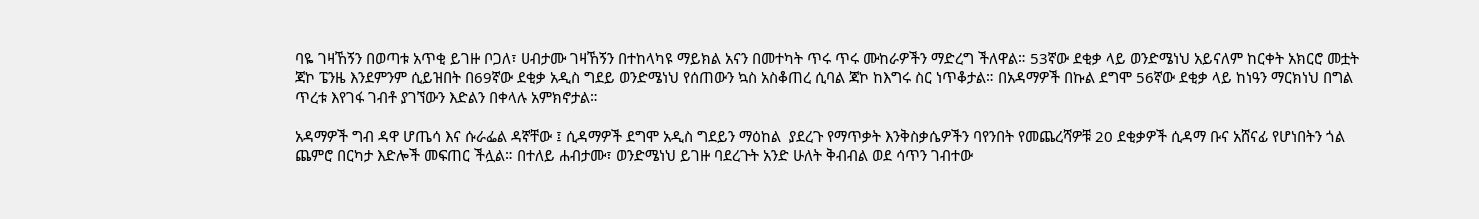ባዬ ገዛኸኝን በወጣቱ አጥቂ ይገዙ ቦጋለ፣ ሀብታሙ ገዛኸኝን በተከላካዩ ማይክል አናን በመተካት ጥሩ ጥሩ ሙከራዎችን ማድረግ ችለዋል። 53ኛው ደቂቃ ላይ ወንድሜነህ አይናለም ከርቀት አክርሮ መቷት ጃኮ ፔንዜ እንደምንም ሲይዝበት በ69ኛው ደቂቃ አዲስ ግደይ ወንድሜነህ የሰጠውን ኳስ አስቆጠረ ሲባል ጃኮ ከእግሩ ስር ነጥቆታል። በአዳማዎች በኩል ደግሞ 56ኛው ደቂቃ ላይ ከነዓን ማርክነህ በግል ጥረቱ እየገፋ ገብቶ ያገኘውን እድልን በቀላሉ አምክኖታል።

አዳማዎች ግብ ዳዋ ሆጤሳ እና ሱራፌል ዳኛቸው ፤ ሲዳማዎች ደግሞ አዲስ ግደይን ማዕከል  ያደረጉ የማጥቃት እንቅስቃሴዎችን ባየንበት የመጨረሻዎቹ 20 ደቂቃዎች ሲዳማ ቡና አሸናፊ የሆነበትን ጎል ጨምሮ በርካታ እድሎች መፍጠር ችሏል። በተለይ ሐብታሙ፣ ወንድሜነህ ይገዙ ባደረጉት አንድ ሁለት ቅብብል ወደ ሳጥን ገብተው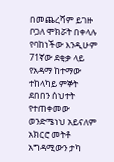በመጨረሻም ይገዙ ቦጋለ ሞክሯት በቀላሉ የባከነችው እንዲሁም 71ኛው ደቂቃ ላይ የአዳማ ከተማው ተከላካይ ምኞት ደበበን ሰህተት የተጠቀመው ወንድሜነህ አይናለም አክርሮ መትቶ አግዳሚውን ታካ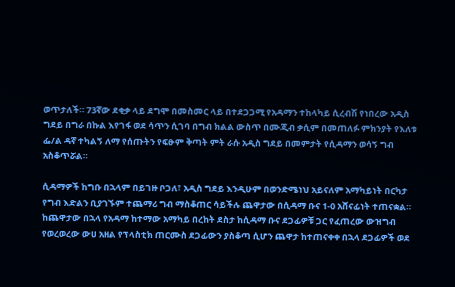ወጥታለች። 73ኛው ደቂቃ ላይ ደግሞ በመስመር ላይ በተደጋጋሚ የአዳማን ተከላካይ ሲረብሽ የነበረው አዲስ ግደይ በግራ በኩል እየገፋ ወደ ሳጥን ሲገባ በግብ ክልል ውስጥ በሙጂብ ቃሲም በመጠለፉ ምክንያት የእለቱ ፌ/ል ዳኛ ተካልኝ ለማ የሰጡትን የፍፁም ቅጣት ምት ራሱ አዲስ ግደይ በመምታት የሲዳማን ወሳኝ ግብ አስቆጥሯል።

ሲዳማዎች ከግቡ በኋላም በይገዙ ቦጋለ፣ አዲስ ግደይ እንዲሁም በወንድሜነህ አይናለም አማካይነት በርካታ የግብ እድልን ቢያገኙም ተጨማሪ ግብ ማስቆጠር ሳይችሉ ጨዋታው በሲዳማ ቡና 1-0 አሸናፊነት ተጠናቋል። ከጨዋታው በኋላ የአዳማ ከተማው አማካይ በረከት ደስታ ከሲዳማ ቡና ደጋፊዎቹ ጋር የፈጠረው ውዝግብ የወረወረው ውሀ አዘል የፕላስቲክ ጠርሙስ ደጋፊውን ያስቆጣ ሲሆን ጨዋታ ከተጠናቀቀ በኋላ ደጋፊዎች ወደ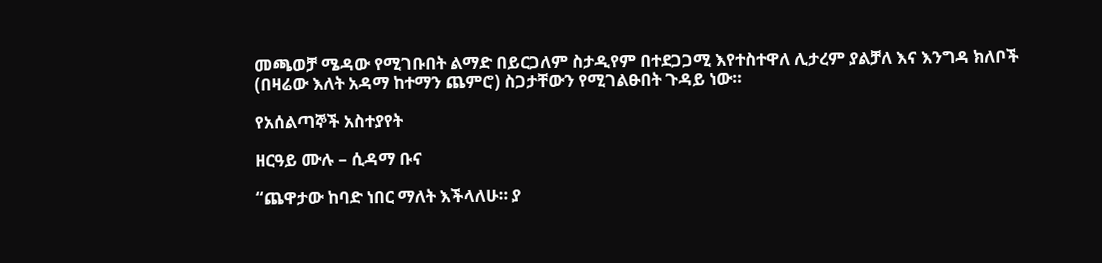መጫወቻ ሜዳው የሚገቡበት ልማድ በይርጋለም ስታዲየም በተደጋጋሚ እየተስተዋለ ሊታረም ያልቻለ እና እንግዳ ክለቦች (በዛሬው እለት አዳማ ከተማን ጨምሮ) ስጋታቸውን የሚገልፁበት ጉዳይ ነው።

የአሰልጣኞች አስተያየት

ዘርዓይ ሙሉ – ሲዳማ ቡና

“ጨዋታው ከባድ ነበር ማለት እችላለሁ። ያ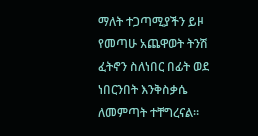ማለት ተጋጣሚያችን ይዞ የመጣሁ አጨዋወት ትንሽ ፈትኖን ስለነበር በፊት ወደ ነበርንበት እንቅስቃሴ ለመምጣት ተቸግረናል።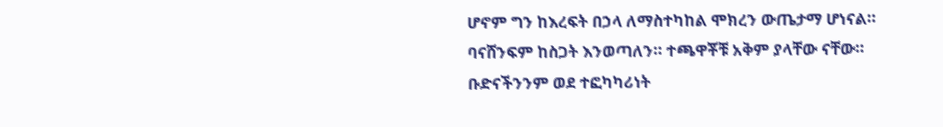ሆኖም ግን ከእረፍት በኃላ ለማስተካከል ሞክረን ውጤታማ ሆነናል። ባናሸንፍም ከስጋት እንወጣለን። ተጫዋቾቹ አቅም ያላቸው ናቸው። ቡድናችንንም ወደ ተፎካካሪነት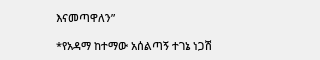እናመጣዋለን”

*የአዳማ ከተማው አሰልጣኝ ተገኔ ነጋሽ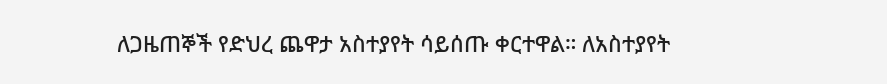ለጋዜጠኞች የድህረ ጨዋታ አስተያየት ሳይሰጡ ቀርተዋል። ለአስተያየት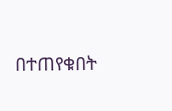በተጠየቁበት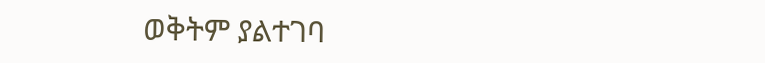ወቅትም ያልተገባ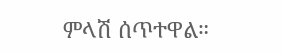ምላሽ ሰጥተዋል።